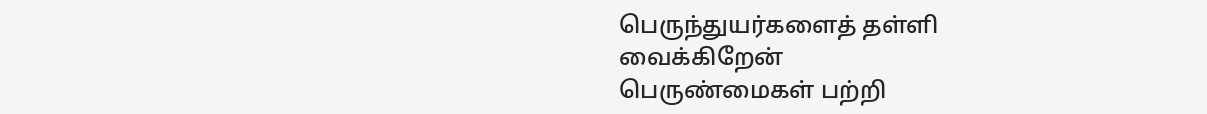பெருந்துயர்களைத் தள்ளி வைக்கிறேன்
பெருண்மைகள் பற்றி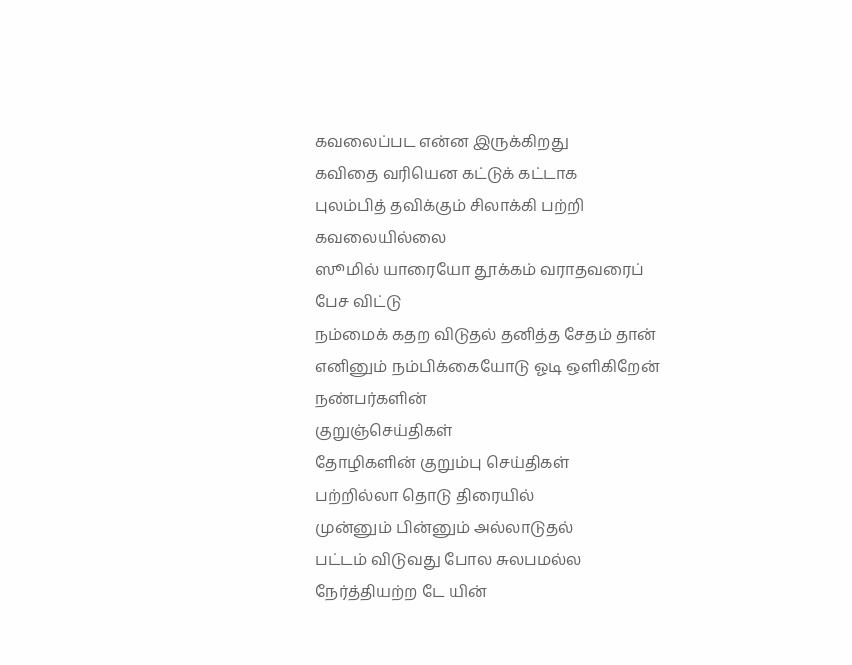கவலைப்பட என்ன இருக்கிறது
கவிதை வரியென கட்டுக் கட்டாக
புலம்பித் தவிக்கும் சிலாக்கி பற்றி
கவலையில்லை
ஸூமில் யாரையோ தூக்கம் வராதவரைப்
பேச விட்டு
நம்மைக் கதற விடுதல் தனித்த சேதம் தான்
எனினும் நம்பிக்கையோடு ஓடி ஒளிகிறேன்
நண்பர்களின்
குறுஞ்செய்திகள்
தோழிகளின் குறும்பு செய்திகள்
பற்றில்லா தொடு திரையில்
முன்னும் பின்னும் அல்லாடுதல்
பட்டம் விடுவது போல சுலபமல்ல
நேர்த்தியற்ற டே யின்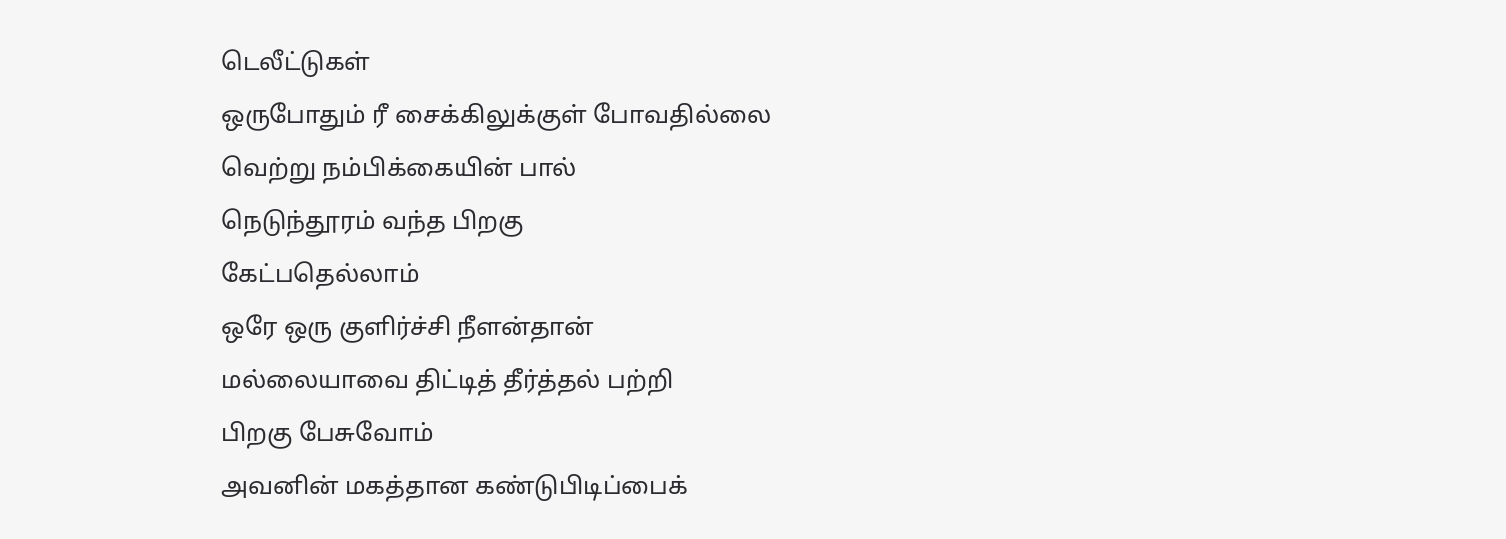டெலீட்டுகள்
ஒருபோதும் ரீ சைக்கிலுக்குள் போவதில்லை
வெற்று நம்பிக்கையின் பால்
நெடுந்தூரம் வந்த பிறகு
கேட்பதெல்லாம்
ஒரே ஒரு குளிர்ச்சி நீளன்தான்
மல்லையாவை திட்டித் தீர்த்தல் பற்றி
பிறகு பேசுவோம்
அவனின் மகத்தான கண்டுபிடிப்பைக்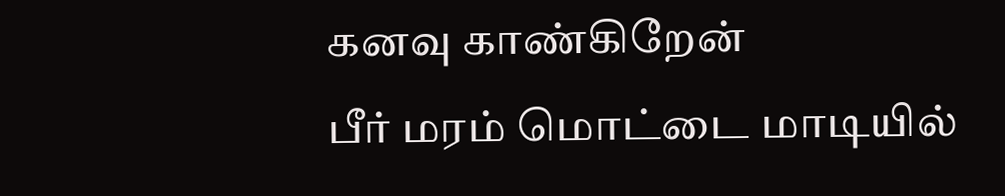கனவு காண்கிறேன்
பீர் மரம் மொட்டை மாடியில்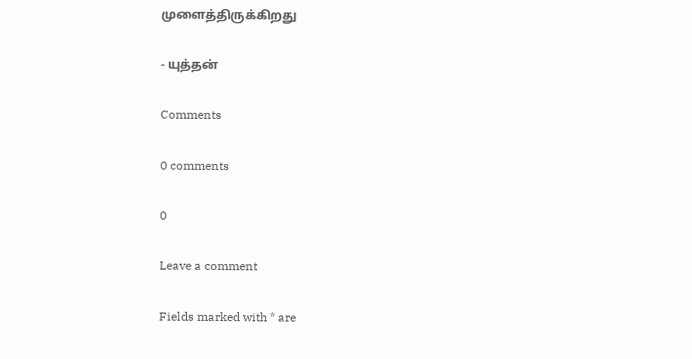முளைத்திருக்கிறது

- யுத்தன்

Comments

0 comments

0

Leave a comment

Fields marked with * are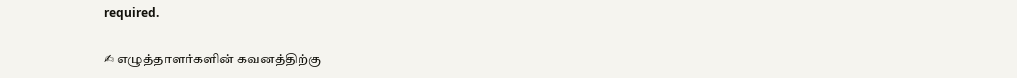required.

✍ எழுத்தாளர்களின் கவனத்திற்கு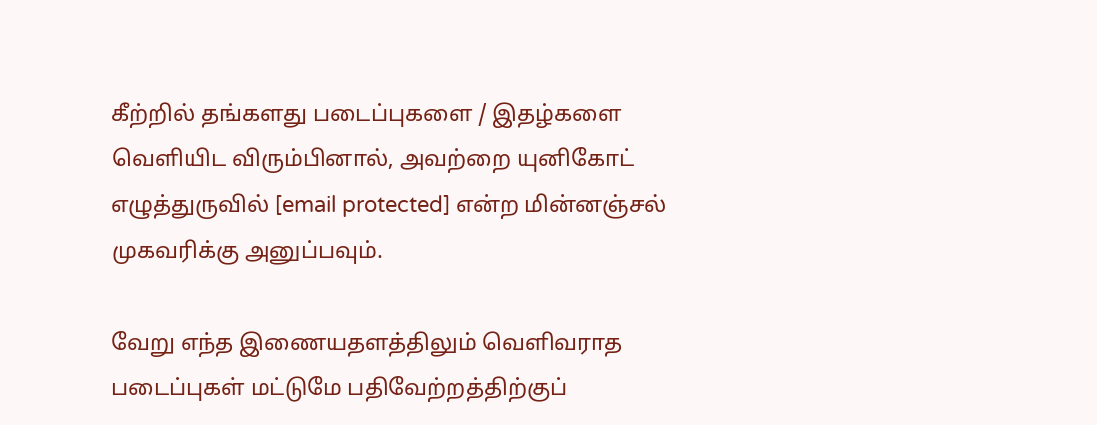கீற்றில் தங்களது படைப்புகளை / இதழ்களை வெளியிட விரும்பினால், அவற்றை யுனிகோட் எழுத்துருவில் [email protected] என்ற மின்னஞ்சல் முகவரிக்கு அனுப்பவும்.

வேறு எந்த இணையதளத்திலும் வெளிவராத படைப்புகள் மட்டுமே பதிவேற்றத்திற்குப்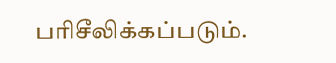பரிசீலிக்கப்படும்.